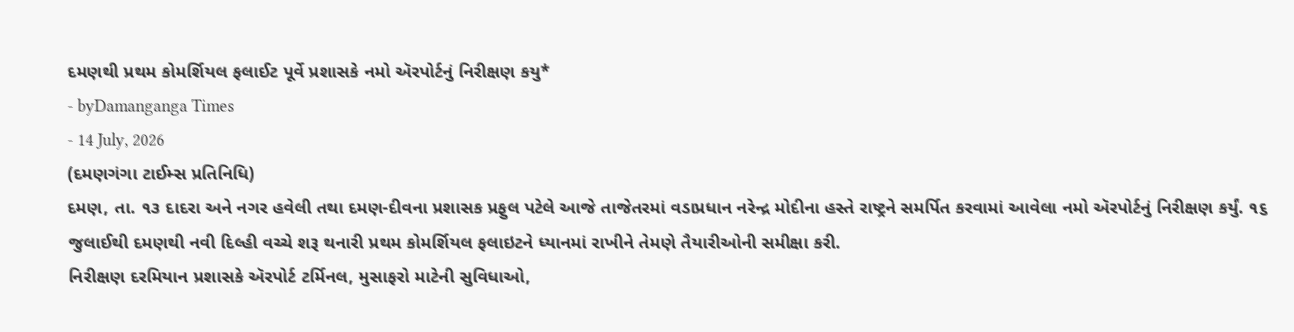દમણથી પ્રથમ કોમર્શિયલ ફલાઈટ પૂર્વે પ્રશાસકે નમો ઍરપોર્ટનું નિરીક્ષણ કયુ*
- byDamanganga Times
- 14 July, 2026
(દમણગંગા ટાઈમ્સ પ્રતિનિધિ)
દમણ, તા. ૧૩ દાદરા અને નગર હવેલી તથા દમણ-દીવના પ્રશાસક પ્રફુલ પટેલે આજે તાજેતરમાં વડાપ્રધાન નરેન્દ્ર મોદીના હસ્તે રાષ્ટ્રને સમર્પિત કરવામાં આવેલા નમો ઍરપોર્ટનું નિરીક્ષણ કર્યું. ૧૬ જુલાઈથી દમણથી નવી દિલ્હી વચ્ચે શરૂ થનારી પ્રથમ કોમર્શિયલ ફલાઇટને ધ્યાનમાં રાખીને તેમણે તૈયારીઓની સમીક્ષા કરી.
નિરીક્ષણ દરમિયાન પ્રશાસકે ઍરપોર્ટ ટર્મિનલ, મુસાફરો માટેની સુવિધાઓ,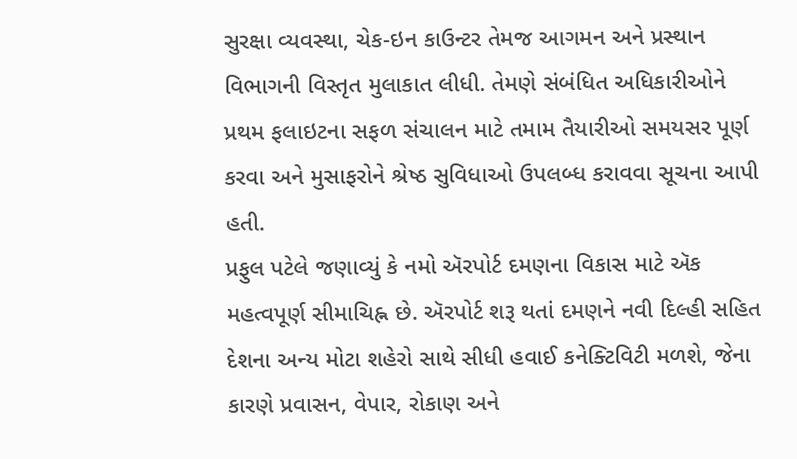સુરક્ષા વ્યવસ્થા, ચેક-ઇન કાઉન્ટર તેમજ આગમન અને પ્રસ્થાન વિભાગની વિસ્તૃત મુલાકાત લીધી. તેમણે સંબંધિત અધિકારીઓને પ્રથમ ફલાઇટના સફળ સંચાલન માટે તમામ તૈયારીઓ સમયસર પૂર્ણ કરવા અને મુસાફરોને શ્રેષ્ઠ સુવિધાઓ ઉપલબ્ધ કરાવવા સૂચના આપી હતી.
પ્રફુલ પટેલે જણાવ્યું કે નમો ઍરપોર્ટ દમણના વિકાસ માટે ઍક મહત્વપૂર્ણ સીમાચિહ્ન છે. ઍરપોર્ટ શરૂ થતાં દમણને નવી દિલ્હી સહિત દેશના અન્ય મોટા શહેરો સાથે સીધી હવાઈ કનેક્ટિવિટી મળશે, જેના કારણે પ્રવાસન, વેપાર, રોકાણ અને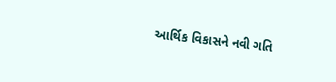આર્થિક વિકાસને નવી ગતિ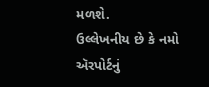મળશે.
ઉલ્લેખનીય છે કે નમો ઍરપોર્ટનું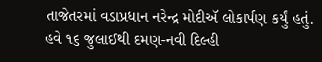તાજેતરમાં વડાપ્રધાન નરેન્દ્ર મોદીઍ લોકાર્પણ કર્યું હતું. હવે ૧૬ જુલાઈથી દમણ-નવી દિલ્હી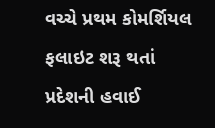વચ્ચે પ્રથમ કોમર્શિયલ ફલાઇટ શરૂ થતાં પ્રદેશની હવાઈ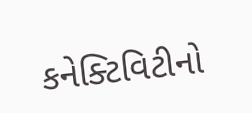કનેક્ટિવિટીનો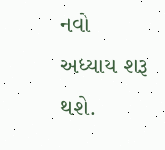નવો અધ્યાય શરૂ થશે.